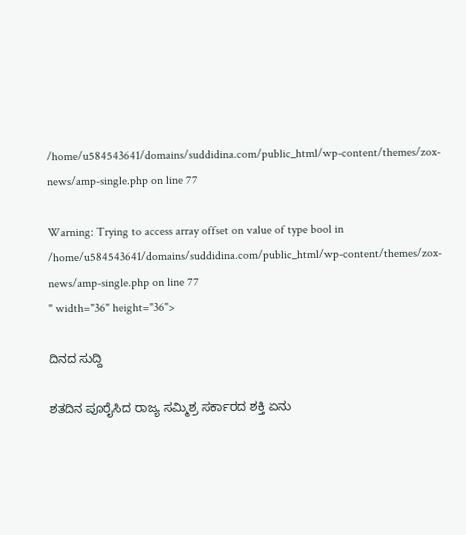/home/u584543641/domains/suddidina.com/public_html/wp-content/themes/zox-news/amp-single.php on line 77

Warning: Trying to access array offset on value of type bool in /home/u584543641/domains/suddidina.com/public_html/wp-content/themes/zox-news/amp-single.php on line 77
" width="36" height="36">

ದಿನದ ಸುದ್ದಿ

ಶತದಿನ ಪೂರೈಸಿದ ರಾಜ್ಯ ಸಮ್ಮಿಶ್ರ ಸರ್ಕಾರದ ಶಕ್ತಿ ಏನು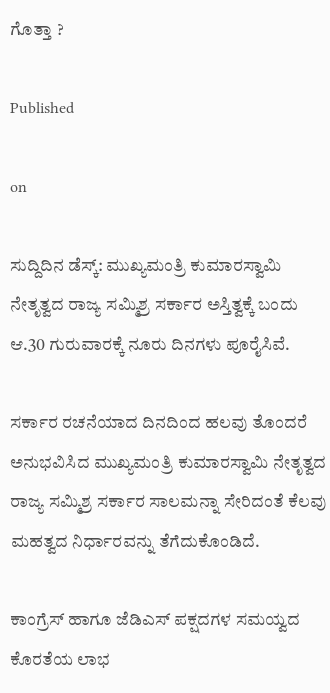ಗೊತ್ತಾ ?

Published

on

ಸುದ್ದಿದಿನ ಡೆಸ್ಕ್: ಮುಖ್ಯಮಂತ್ರಿ ಕುಮಾರಸ್ವಾಮಿ ನೇತೃತ್ವದ ರಾಜ್ಯ ಸಮ್ಮಿಶ್ರ ಸರ್ಕಾರ ಅಸ್ತಿತ್ವಕ್ಕೆ ಬಂದು ಆ.30 ಗುರುವಾರಕ್ಕೆ ನೂರು ದಿನಗಳು ಪೂರೈಸಿವೆ.

ಸರ್ಕಾರ ರಚನೆಯಾದ ದಿನದಿಂದ ಹಲವು ತೊಂದರೆ ಅನುಭವಿಸಿದ ಮುಖ್ಯಮಂತ್ರಿ ಕುಮಾರಸ್ವಾಮಿ ನೇತೃತ್ವದ ರಾಜ್ಯ ಸಮ್ಮಿಶ್ರ ಸರ್ಕಾರ ಸಾಲಮನ್ನಾ ಸೇರಿದಂತೆ ಕೆಲವು ಮಹತ್ವದ ನಿರ್ಧಾರವನ್ನು ತೆಗೆದುಕೊಂಡಿದೆ.

ಕಾಂಗ್ರೆಸ್ ಹಾಗೂ ಜೆಡಿಎಸ್ ಪಕ್ಷದಗಳ ಸಮಯ್ವದ ಕೊರತೆಯ ಲಾಭ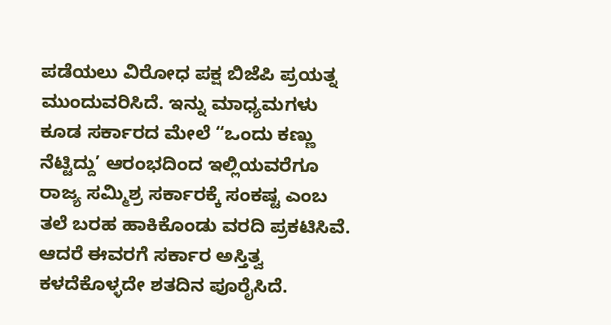ಪಡೆಯಲು ವಿರೋಧ ಪಕ್ಷ ಬಿಜೆಪಿ ಪ್ರಯತ್ನ ಮುಂದುವರಿಸಿದೆ. ಇನ್ನು ಮಾಧ್ಯಮಗಳು ಕೂಡ ಸರ್ಕಾರದ ಮೇಲೆ “ಒಂದು ಕಣ್ಣು ನೆಟ್ಟಿದ್ದು’ ಆರಂಭದಿಂದ ಇಲ್ಲಿಯವರೆಗೂ ರಾಜ್ಯ ಸಮ್ಮಿಶ್ರ ಸರ್ಕಾರಕ್ಕೆ ಸಂಕಷ್ಟ ಎಂಬ ತಲೆ ಬರಹ ಹಾಕಿಕೊಂಡು ವರದಿ ಪ್ರಕಟಿಸಿವೆ. ಆದರೆ ಈವರಗೆ ಸರ್ಕಾರ ಅಸ್ತಿತ್ವ ಕಳದೆಕೊಳ್ಳದೇ ಶತದಿನ ಪೂರೈಸಿದೆ.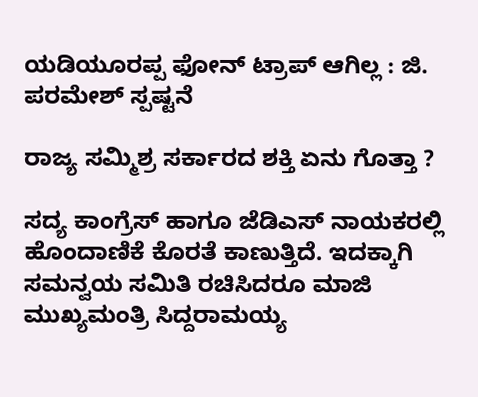ಯಡಿಯೂರಪ್ಪ ಫೋನ್ ಟ್ರಾಪ್ ಆಗಿಲ್ಲ : ಜಿ. ಪರಮೇಶ್ ಸ್ಪಷ್ಟನೆ

ರಾಜ್ಯ ಸಮ್ಮಿಶ್ರ ಸರ್ಕಾರದ ಶಕ್ತಿ ಏನು ಗೊತ್ತಾ ?

ಸದ್ಯ ಕಾಂಗ್ರೆಸ್ ಹಾಗೂ ಜೆಡಿಎಸ್ ನಾಯಕರಲ್ಲಿ ಹೊಂದಾಣಿಕೆ ಕೊರತೆ ಕಾಣುತ್ತಿದೆ. ಇದಕ್ಕಾಗಿ ಸಮನ್ವಯ ಸಮಿತಿ ರಚಿಸಿದರೂ ಮಾಜಿ ಮುಖ್ಯಮಂತ್ರಿ ಸಿದ್ದರಾಮಯ್ಯ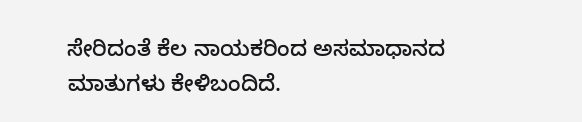ಸೇರಿದಂತೆ ಕೆಲ ನಾಯಕರಿಂದ ಅಸಮಾಧಾನದ ಮಾತುಗಳು ಕೇಳಿಬಂದಿದೆ.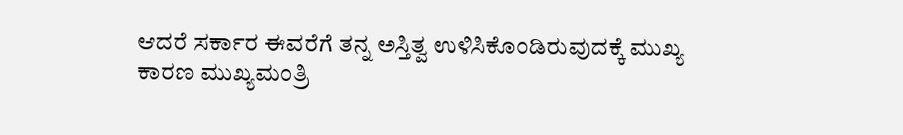ಆದರೆ ಸರ್ಕಾರ ಈವರೆಗೆ ತನ್ನ ಅಸ್ತಿತ್ವ ಉಳಿಸಿಕೊಂಡಿರುವುದಕ್ಕೆ ಮುಖ್ಯ ಕಾರಣ ಮುಖ್ಯಮಂತ್ರಿ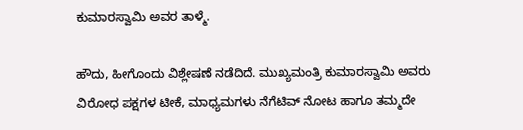ಕುಮಾರಸ್ವಾಮಿ ಅವರ ತಾಳ್ಮೆ.

ಹೌದು, ಹೀಗೊಂದು ವಿಶ್ಲೇಷಣೆ ನಡೆದಿದೆ. ಮುಖ್ಯಮಂತ್ರಿ ಕುಮಾರಸ್ವಾಮಿ ಅವರು ವಿರೋಧ ಪಕ್ಷಗಳ ಟೀಕೆ, ಮಾಧ್ಯಮಗಳು ನೆಗೆಟಿವ್ ನೋಟ ಹಾಗೂ ತಮ್ಮದೇ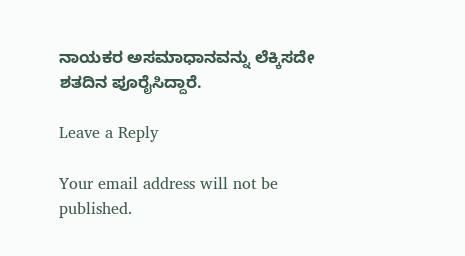ನಾಯಕರ ಅಸಮಾಧಾನವನ್ನು ಲೆಕ್ಕಿಸದೇ ಶತದಿನ ಪೂರೈಸಿದ್ದಾರೆ.

Leave a Reply

Your email address will not be published.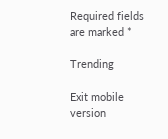Required fields are marked *

Trending

Exit mobile version